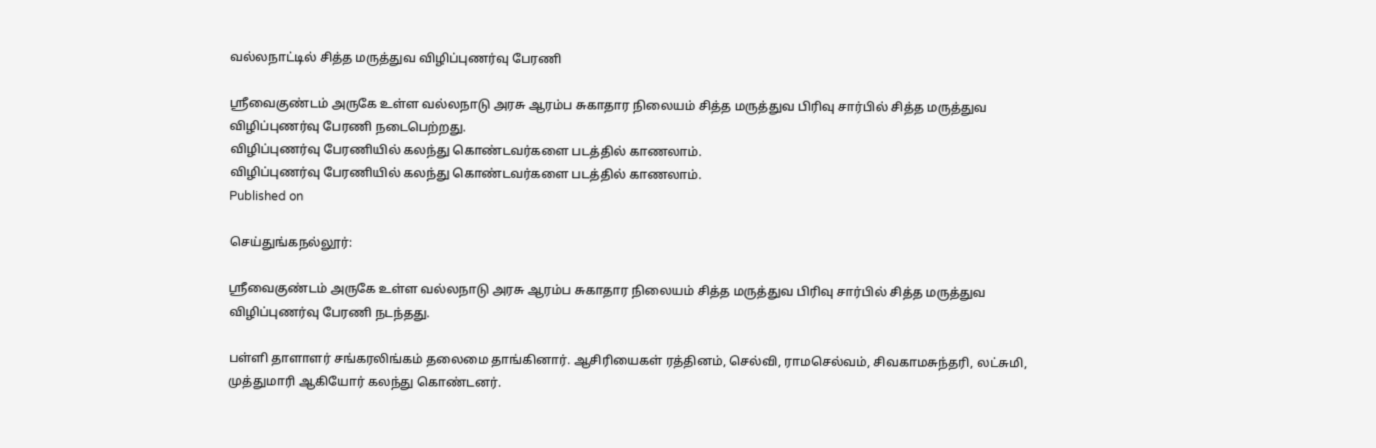வல்லநாட்டில் சித்த மருத்துவ விழிப்புணர்வு பேரணி

ஸ்ரீவைகுண்டம் அருகே உள்ள வல்லநாடு அரசு ஆரம்ப சுகாதார நிலையம் சித்த மருத்துவ பிரிவு சார்பில் சித்த மருத்துவ விழிப்புணர்வு பேரணி நடைபெற்றது.
விழிப்புணர்வு பேரணியில் கலந்து கொண்டவர்களை படத்தில் காணலாம்.
விழிப்புணர்வு பேரணியில் கலந்து கொண்டவர்களை படத்தில் காணலாம்.
Published on

செய்துங்கநல்லூர்:

ஸ்ரீவைகுண்டம் அருகே உள்ள வல்லநாடு அரசு ஆரம்ப சுகாதார நிலையம் சித்த மருத்துவ பிரிவு சார்பில் சித்த மருத்துவ விழிப்புணர்வு பேரணி நடந்தது.

பள்ளி தாளாளர் சங்கரலிங்கம் தலைமை தாங்கினார். ஆசிரியைகள் ரத்தினம், செல்வி, ராமசெல்வம், சிவகாமசுந்தரி, லட்சுமி, முத்துமாரி ஆகியோர் கலந்து கொண்டனர்.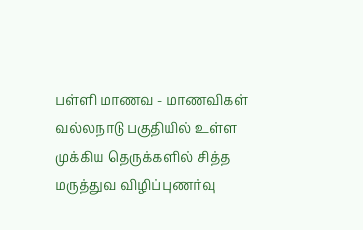பள்ளி மாணவ - மாணவிகள் வல்லநாடு பகுதியில் உள்ள முக்கிய தெருக்களில் சித்த மருத்துவ விழிப்புணர்வு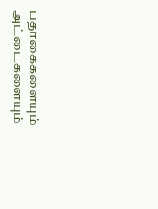பதாகைகளையும் அட்டைகளையும்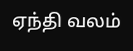ஏந்தி வலம்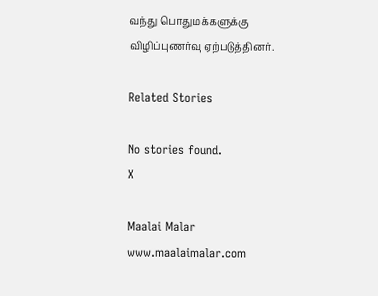வந்து பொதுமக்களுக்கு விழிப்புணர்வு ஏற்படுத்தினர்.

Related Stories

No stories found.
X

Maalai Malar
www.maalaimalar.com